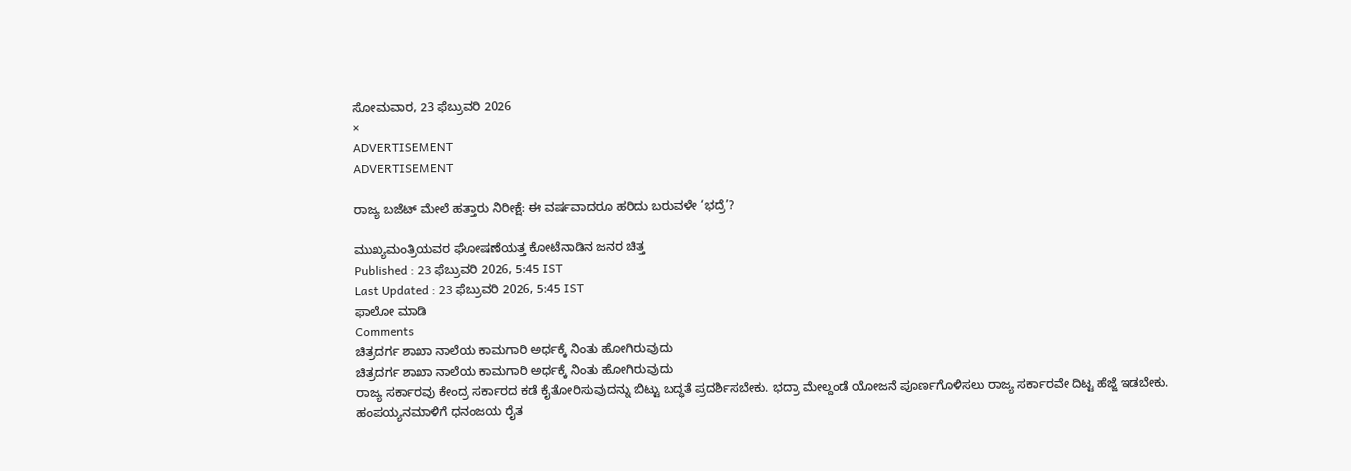ಸೋಮವಾರ, 23 ಫೆಬ್ರುವರಿ 2026
×
ADVERTISEMENT
ADVERTISEMENT

ರಾಜ್ಯ ಬಜೆಟ್‌ ಮೇಲೆ ಹತ್ತಾರು ನಿರೀಕ್ಷೆ: ಈ ವರ್ಷವಾದರೂ ಹರಿದು ಬರುವಳೇ ‘ಭದ್ರೆ’?

ಮುಖ್ಯಮಂತ್ರಿಯವರ ಘೋಷಣೆಯತ್ತ ಕೋಟೆನಾಡಿನ ಜನರ ಚಿತ್ತ
Published : 23 ಫೆಬ್ರುವರಿ 2026, 5:45 IST
Last Updated : 23 ಫೆಬ್ರುವರಿ 2026, 5:45 IST
ಫಾಲೋ ಮಾಡಿ
Comments
ಚಿತ್ರದರ್ಗ ಶಾಖಾ ನಾಲೆಯ ಕಾಮಗಾರಿ ಅರ್ಧಕ್ಕೆ ನಿಂತು ಹೋಗಿರುವುದು
ಚಿತ್ರದರ್ಗ ಶಾಖಾ ನಾಲೆಯ ಕಾಮಗಾರಿ ಅರ್ಧಕ್ಕೆ ನಿಂತು ಹೋಗಿರುವುದು
ರಾಜ್ಯ ಸರ್ಕಾರವು ಕೇಂದ್ರ ಸರ್ಕಾರದ ಕಡೆ ಕೈತೋರಿಸುವುದನ್ನು ಬಿಟ್ಟು ಬದ್ಧತೆ ಪ್ರದರ್ಶಿಸಬೇಕು. ಭದ್ರಾ ಮೇಲ್ದಂಡೆ ಯೋಜನೆ ಪೂರ್ಣಗೊಳಿಸಲು ರಾಜ್ಯ ಸರ್ಕಾರವೇ ದಿಟ್ಟ ಹೆಜ್ಜೆ ಇಡಬೇಕು.
ಹಂಪಯ್ಯನಮಾಳಿಗೆ ಧನಂಜಯ ರೈತ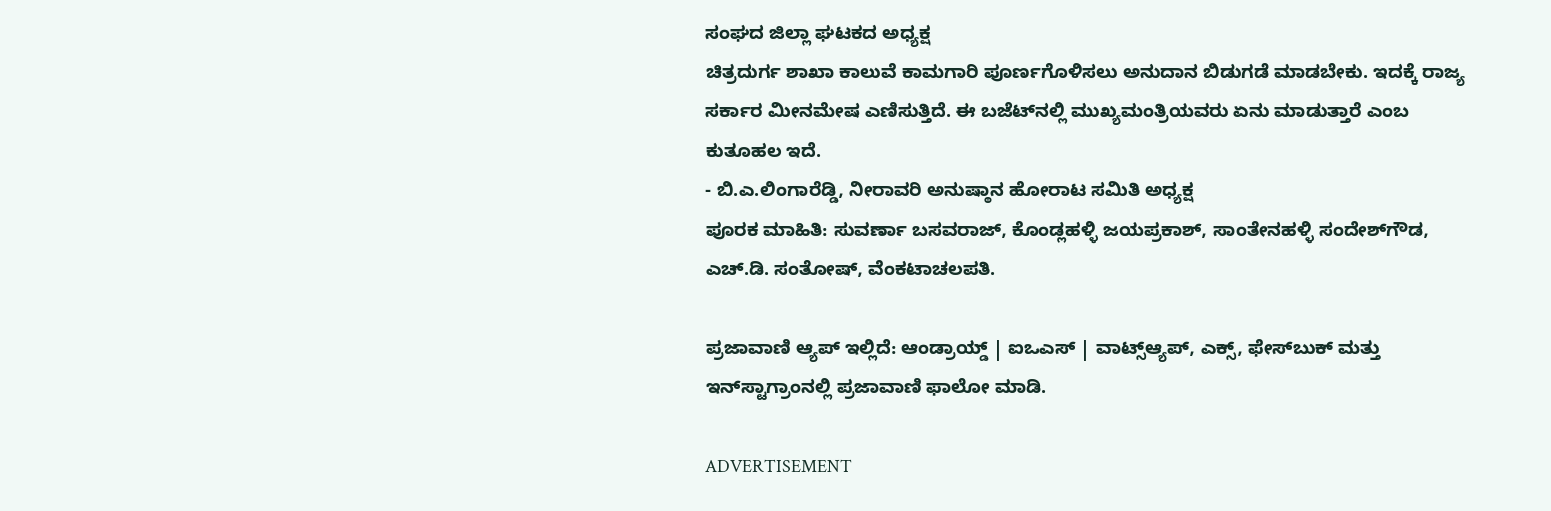ಸಂಘದ ಜಿಲ್ಲಾ ಘಟಕದ ಅಧ್ಯಕ್ಷ
ಚಿತ್ರದುರ್ಗ ಶಾಖಾ ಕಾಲುವೆ ಕಾಮಗಾರಿ ಪೂರ್ಣಗೊಳಿಸಲು ಅನುದಾನ ಬಿಡುಗಡೆ ಮಾಡಬೇಕು. ಇದಕ್ಕೆ ರಾಜ್ಯ ಸರ್ಕಾರ ಮೀನಮೇಷ ಎಣಿಸುತ್ತಿದೆ. ಈ ಬಜೆಟ್‌ನಲ್ಲಿ ಮುಖ್ಯಮಂತ್ರಿಯವರು ಏನು ಮಾಡುತ್ತಾರೆ ಎಂಬ ಕುತೂಹಲ ಇದೆ.
- ಬಿ.ಎ.ಲಿಂಗಾರೆಡ್ಡಿ, ನೀರಾವರಿ ಅನುಷ್ಠಾನ ಹೋರಾಟ ಸಮಿತಿ ಅಧ್ಯಕ್ಷ
ಪೂರಕ ಮಾಹಿತಿ: ಸುವರ್ಣಾ ಬಸವರಾಜ್‌, ಕೊಂಡ್ಲಹಳ್ಳಿ ಜಯಪ್ರಕಾಶ್‌, ಸಾಂತೇನಹಳ್ಳಿ ಸಂದೇಶ್‌ಗೌಡ, ಎಚ್‌.ಡಿ. ಸಂತೋಷ್‌, ವೆಂಕಟಾಚಲಪತಿ.

ಪ್ರಜಾವಾಣಿ ಆ್ಯಪ್ ಇಲ್ಲಿದೆ: ಆಂಡ್ರಾಯ್ಡ್ | ಐಒಎಸ್ | ವಾಟ್ಸ್ಆ್ಯಪ್, ಎಕ್ಸ್, ಫೇಸ್‌ಬುಕ್ ಮತ್ತು ಇನ್‌ಸ್ಟಾಗ್ರಾಂನಲ್ಲಿ ಪ್ರಜಾವಾಣಿ ಫಾಲೋ ಮಾಡಿ.

ADVERTISEMENT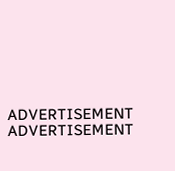ADVERTISEMENT
ADVERTISEMENT